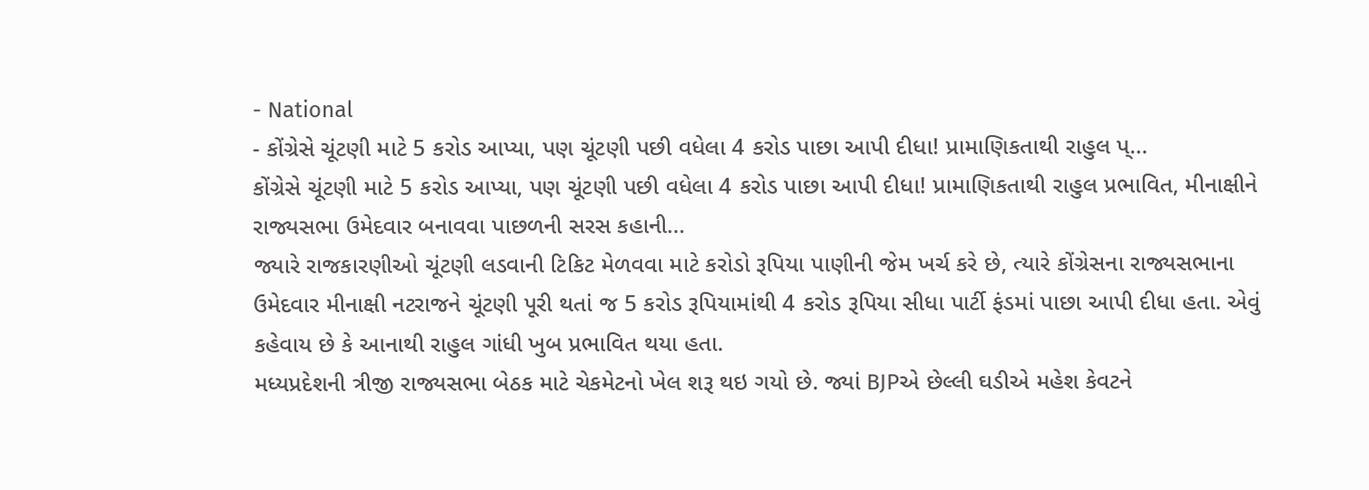- National
- કોંગ્રેસે ચૂંટણી માટે 5 કરોડ આપ્યા, પણ ચૂંટણી પછી વધેલા 4 કરોડ પાછા આપી દીધા! પ્રામાણિકતાથી રાહુલ પ્...
કોંગ્રેસે ચૂંટણી માટે 5 કરોડ આપ્યા, પણ ચૂંટણી પછી વધેલા 4 કરોડ પાછા આપી દીધા! પ્રામાણિકતાથી રાહુલ પ્રભાવિત, મીનાક્ષીને રાજ્યસભા ઉમેદવાર બનાવવા પાછળની સરસ કહાની...
જ્યારે રાજકારણીઓ ચૂંટણી લડવાની ટિકિટ મેળવવા માટે કરોડો રૂપિયા પાણીની જેમ ખર્ચ કરે છે, ત્યારે કોંગ્રેસના રાજ્યસભાના ઉમેદવાર મીનાક્ષી નટરાજને ચૂંટણી પૂરી થતાં જ 5 કરોડ રૂપિયામાંથી 4 કરોડ રૂપિયા સીધા પાર્ટી ફંડમાં પાછા આપી દીધા હતા. એવું કહેવાય છે કે આનાથી રાહુલ ગાંધી ખુબ પ્રભાવિત થયા હતા.
મધ્યપ્રદેશની ત્રીજી રાજ્યસભા બેઠક માટે ચેકમેટનો ખેલ શરૂ થઇ ગયો છે. જ્યાં BJPએ છેલ્લી ઘડીએ મહેશ કેવટને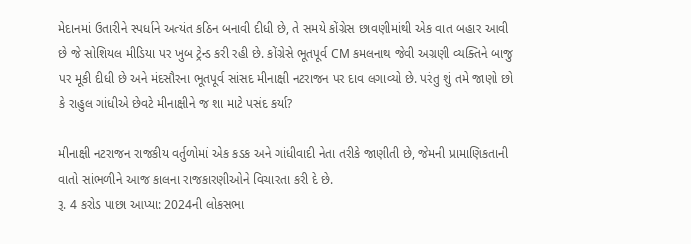મેદાનમાં ઉતારીને સ્પર્ધાને અત્યંત કઠિન બનાવી દીધી છે, તે સમયે કોંગ્રેસ છાવણીમાંથી એક વાત બહાર આવી છે જે સોશિયલ મીડિયા પર ખુબ ટ્રેન્ડ કરી રહી છે. કોંગ્રેસે ભૂતપૂર્વ CM કમલનાથ જેવી અગ્રણી વ્યક્તિને બાજુ પર મૂકી દીધી છે અને મંદસૌરના ભૂતપૂર્વ સાંસદ મીનાક્ષી નટરાજન પર દાવ લગાવ્યો છે. પરંતુ શું તમે જાણો છો કે રાહુલ ગાંધીએ છેવટે મીનાક્ષીને જ શા માટે પસંદ કર્યા?

મીનાક્ષી નટરાજન રાજકીય વર્તુળોમાં એક કડક અને ગાંધીવાદી નેતા તરીકે જાણીતી છે, જેમની પ્રામાણિકતાની વાતો સાંભળીને આજ કાલના રાજકારણીઓને વિચારતા કરી દે છે.
રૂ. 4 કરોડ પાછા આપ્યા: 2024ની લોકસભા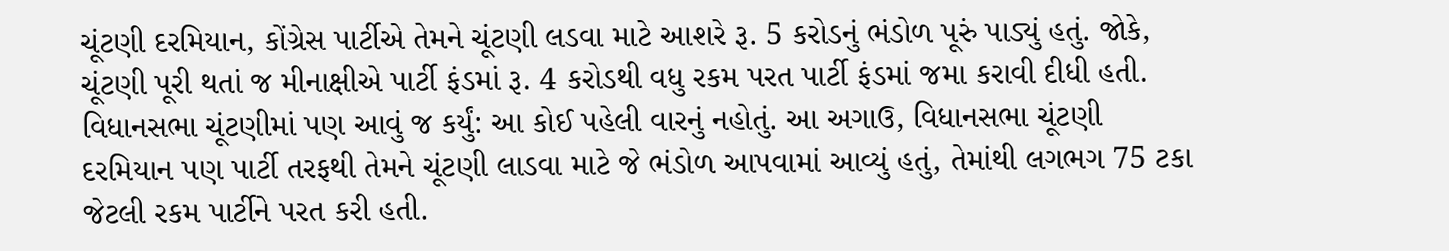ચૂંટણી દરમિયાન, કોંગ્રેસ પાર્ટીએ તેમને ચૂંટણી લડવા માટે આશરે રૂ. 5 કરોડનું ભંડોળ પૂરું પાડ્યું હતું. જોકે, ચૂંટણી પૂરી થતાં જ મીનાક્ષીએ પાર્ટી ફંડમાં રૂ. 4 કરોડથી વધુ રકમ પરત પાર્ટી ફંડમાં જમા કરાવી દીધી હતી.
વિધાનસભા ચૂંટણીમાં પણ આવું જ કર્યું: આ કોઈ પહેલી વારનું નહોતું. આ અગાઉ, વિધાનસભા ચૂંટણી દરમિયાન પણ પાર્ટી તરફથી તેમને ચૂંટણી લાડવા માટે જે ભંડોળ આપવામાં આવ્યું હતું, તેમાંથી લગભગ 75 ટકા જેટલી રકમ પાર્ટીને પરત કરી હતી.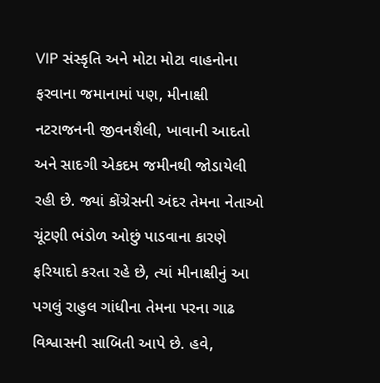VIP સંસ્કૃતિ અને મોટા મોટા વાહનોના ફરવાના જમાનામાં પણ, મીનાક્ષી નટરાજનની જીવનશૈલી, ખાવાની આદતો અને સાદગી એકદમ જમીનથી જોડાયેલી રહી છે. જ્યાં કોંગ્રેસની અંદર તેમના નેતાઓ ચૂંટણી ભંડોળ ઓછું પાડવાના કારણે ફરિયાદો કરતા રહે છે, ત્યાં મીનાક્ષીનું આ પગલું રાહુલ ગાંધીના તેમના પરના ગાઢ વિશ્વાસની સાબિતી આપે છે. હવે,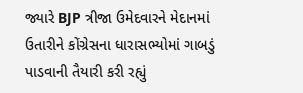જ્યારે BJP ત્રીજા ઉમેદવારને મેદાનમાં ઉતારીને કોંગ્રેસના ધારાસભ્યોમાં ગાબડું પાડવાની તૈયારી કરી રહ્યું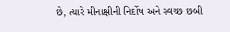છે, ત્યારે મીનાક્ષીની નિર્દોષ અને સ્વચ્છ છબી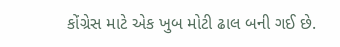કોંગ્રેસ માટે એક ખુબ મોટી ઢાલ બની ગઈ છે.